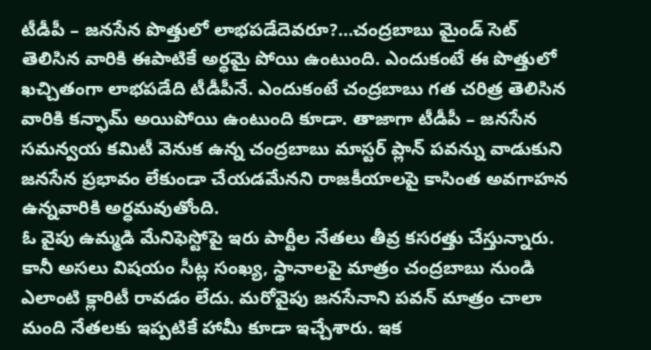టీడీపీ – జనసేన పొత్తులో లాభపడేదెవరూ?…చంద్రబాబు మైండ్ సెట్ తెలిసిన వారికి ఈపాటికే అర్ధమై పోయి ఉంటుంది. ఎందుకంటే ఈ పొత్తులో ఖచ్చితంగా లాభపడేది టీడీపీనే. ఎందుకంటే చంద్రబాబు గత చరిత్ర తెలిసిన వారికి కన్ఫామ్ అయిపోయి ఉంటుంది కూడా. తాజాగా టీడీపీ – జనసేన సమన్వయ కమిటీ వెనుక ఉన్న చంద్రబాబు మాస్టర్ ప్లాన్ పవన్ను వాడుకుని జనసేన ప్రభావం లేకుండా చేయడమేనని రాజకీయాలపై కాసింత అవగాహన ఉన్నవారికి అర్ధమవుతోంది.
ఓ వైపు ఉమ్మడి మేనిఫెస్టోపై ఇరు పార్టీల నేతలు తీవ్ర కసరత్తు చేస్తున్నారు. కానీ అసలు విషయం సీట్ల సంఖ్య, స్థానాలపై మాత్రం చంద్రబాబు నుండి ఎలాంటి క్లారిటీ రావడం లేదు. మరోవైపు జనసేనాని పవన్ మాత్రం చాలా మంది నేతలకు ఇప్పటికే హామీ కూడా ఇచ్చేశారు. ఇక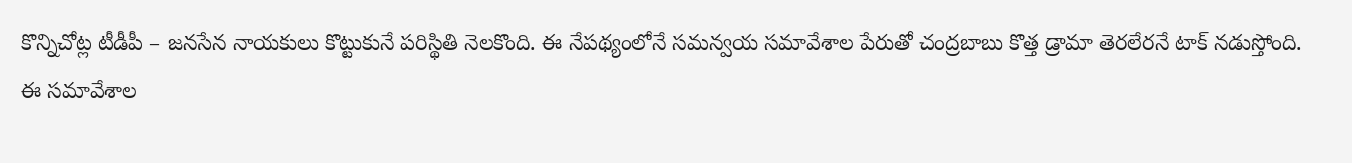కొన్నిచోట్ల టీడీపీ – జనసేన నాయకులు కొట్టుకునే పరిస్థితి నెలకొంది. ఈ నేపథ్యంలోనే సమన్వయ సమావేశాల పేరుతో చంద్రబాబు కొత్త డ్రామా తెరలేరనే టాక్ నడుస్తోంది.
ఈ సమావేశాల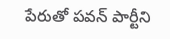పేరుతో పవన్ పార్టీని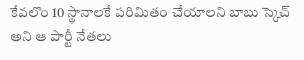కేవలొం 10 స్థానాలకే పరిమితం చేయాలని బాబు స్కెచ్ అని ఆ పార్టీ నేతలు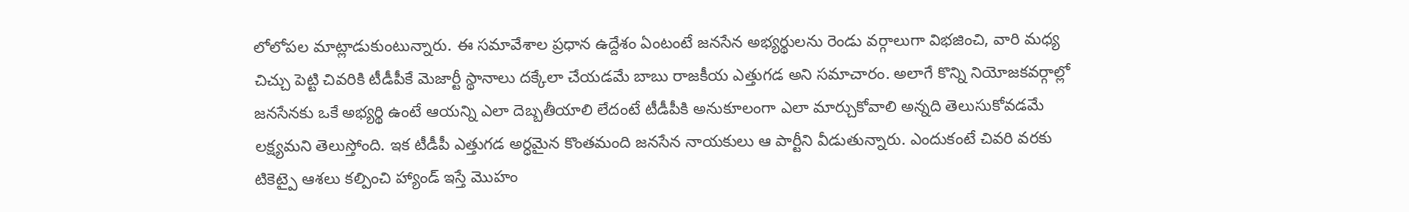లోలోపల మాట్లాడుకుంటున్నారు. ఈ సమావేశాల ప్రధాన ఉద్దేశం ఏంటంటే జనసేన అభ్యర్థులను రెండు వర్గాలుగా విభజించి, వారి మధ్య చిచ్చు పెట్టి చివరికి టీడీపీకే మెజార్టీ స్థానాలు దక్కేలా చేయడమే బాబు రాజకీయ ఎత్తుగడ అని సమాచారం. అలాగే కొన్ని నియోజకవర్గాల్లో జనసేనకు ఒకే అభ్యర్థి ఉంటే ఆయన్ని ఎలా దెబ్బతీయాలి లేదంటే టీడీపీకి అనుకూలంగా ఎలా మార్చుకోవాలి అన్నది తెలుసుకోవడమే లక్ష్యమని తెలుస్తోంది. ఇక టీడీపీ ఎత్తుగడ అర్ధమైన కొంతమంది జనసేన నాయకులు ఆ పార్టీని వీడుతున్నారు. ఎందుకంటే చివరి వరకు టికెట్పై ఆశలు కల్పించి హ్యాండ్ ఇస్తే మొహం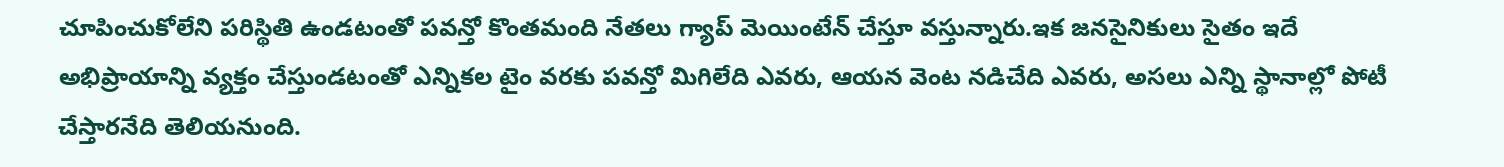చూపించుకోలేని పరిస్థితి ఉండటంతో పవన్తో కొంతమంది నేతలు గ్యాప్ మెయింటేన్ చేస్తూ వస్తున్నారు.ఇక జనసైనికులు సైతం ఇదే అభిప్రాయాన్ని వ్యక్తం చేస్తుండటంతో ఎన్నికల టైం వరకు పవన్తో మిగిలేది ఎవరు, ఆయన వెంట నడిచేది ఎవరు, అసలు ఎన్ని స్థానాల్లో పోటీ చేస్తారనేది తెలియనుంది.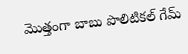మొత్తంగా బాబు పొలిటికల్ గేమ్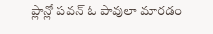ప్లాన్లో పవన్ ఓ పావులా మారడం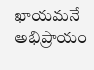ఖాయమనే అభిప్రాయం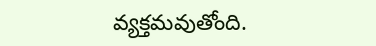వ్యక్తమవుతోంది.